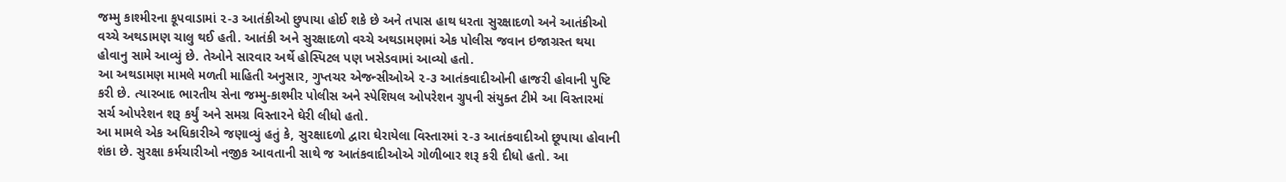જમ્મુ કાશ્મીરના કૂપવાડામાં ૨-૩ આતંકીઓ છુપાયા હોઈ શકે છે અને તપાસ હાથ ધરતા સુરક્ષાદળો અને આતંકીઓ વચ્ચે અથડામણ ચાલુ થઈ હતી. આતંકી અને સુરક્ષાદળો વચ્ચે અથડામણમાં એક પોલીસ જવાન ઇજાગ્રસ્ત થયા હોવાનુ સામે આવ્યું છે. તેઓને સારવાર અર્થે હોસ્પિટલ પણ ખસેડવામાં આવ્યો હતો.
આ અથડામણ મામલે મળતી માહિતી અનુસાર, ગુપ્તચર એજન્સીઓએ ૨-૩ આતંકવાદીઓની હાજરી હોવાની પુષ્ટિ કરી છે. ત્યારબાદ ભારતીય સેના જમ્મુ-કાશ્મીર પોલીસ અને સ્પેશિયલ ઓપરેશન ગ્રુપની સંયુક્ત ટીમે આ વિસ્તારમાં સર્ચ ઓપરેશન શરૂ કર્યું અને સમગ્ર વિસ્તારને ઘેરી લીધો હતો.
આ મામલે એક અધિકારીએ જણાવ્યું હતું કે, સુરક્ષાદળો દ્વારા ઘેરાયેલા વિસ્તારમાં ૨-૩ આતંકવાદીઓ છૂપાયા હોવાની શંકા છે. સુરક્ષા કર્મચારીઓ નજીક આવતાની સાથે જ આતંકવાદીઓએ ગોળીબાર શરૂ કરી દીધો હતો. આ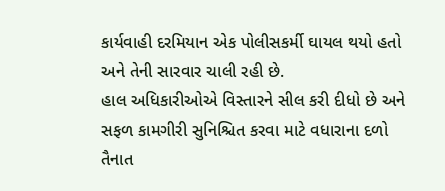કાર્યવાહી દરમિયાન એક પોલીસકર્મી ઘાયલ થયો હતો અને તેની સારવાર ચાલી રહી છે.
હાલ અધિકારીઓએ વિસ્તારને સીલ કરી દીધો છે અને સફળ કામગીરી સુનિશ્ચિત કરવા માટે વધારાના દળો તૈનાત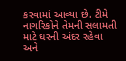કરવામાં આવ્યા છે. ટીમે નાગરિકોને તેમની સલામતી માટે ઘરની અંદર રહેવા અને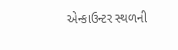એન્કાઉન્ટર સ્થળની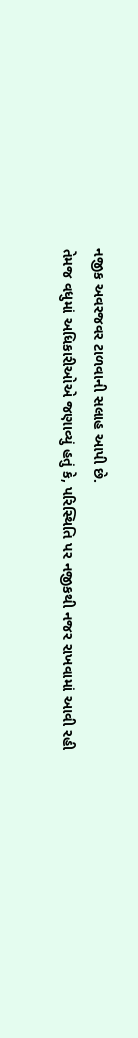નજીક અવરજવર ટાળવાની સલાહ આપી છે.
તેમજ વધુમાં અધિકારીઓએ જણાવ્યું હતું કે, પરિસ્થિતિ પર નજીકથી નજર રાખવામાં આવી રહી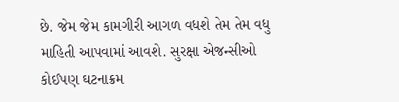છે. જેમ જેમ કામગીરી આગળ વધશે તેમ તેમ વધુ માહિતી આપવામાં આવશે. સુરક્ષા એજન્સીઓ કોઈપણ ઘટનાક્રમ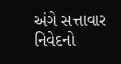અંગે સત્તાવાર નિવેદનો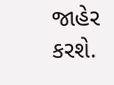જાહેર કરશે.